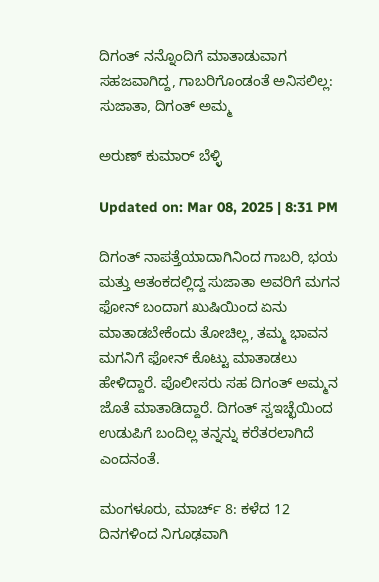ದಿಗಂತ್ ನನ್ನೊಂದಿಗೆ ಮಾತಾಡುವಾಗ ಸಹಜವಾಗಿದ್ದ, ಗಾಬರಿಗೊಂಡಂತೆ ಅನಿಸಲಿಲ್ಲ: ಸುಜಾತಾ, ದಿಗಂತ್ ಅಮ್ಮ

ಅರುಣ್ ಕುಮಾರ್ ಬೆಳ್ಳಿ

Updated on: Mar 08, 2025 | 8:31 PM

ದಿಗಂತ್ ನಾಪತ್ತೆಯಾದಾಗಿನಿಂದ ಗಾಬರಿ, ಭಯ ಮತ್ತು ಆತಂಕದಲ್ಲಿದ್ದ ಸುಜಾತಾ ಅವರಿಗೆ ಮಗನ ಫೋನ್ ಬಂದಾಗ ಖುಷಿಯಿಂದ ಏನು ಮಾತಾಡಬೇಕೆಂದು ತೋಚಿಲ್ಲ, ತಮ್ಮ ಭಾವನ ಮಗನಿಗೆ ಫೋನ್ ಕೊಟ್ಟು ಮಾತಾಡಲು ಹೇಳಿದ್ದಾರೆ. ಪೊಲೀಸರು ಸಹ ದಿಗಂತ್ ಅಮ್ಮನ ಜೊತೆ ಮಾತಾಡಿದ್ದಾರೆ. ದಿಗಂತ್ ಸ್ವಇಚ್ಛೆಯಿಂದ ಉಡುಪಿಗೆ ಬಂದಿಲ್ಲ ತನ್ನನ್ನು ಕರೆತರಲಾಗಿದೆ ಎಂದನಂತೆ.

ಮಂಗಳೂರು, ಮಾರ್ಚ್ 8: ಕಳೆದ 12 ದಿನಗಳಿಂದ ನಿಗೂಢವಾಗಿ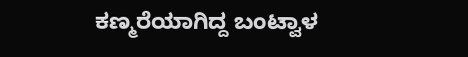ಕಣ್ಮರೆಯಾಗಿದ್ದ ಬಂಟ್ವಾಳ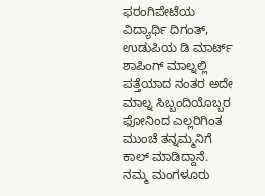ಫರಂಗಿಪೇಟೆಯ ವಿದ್ಯಾರ್ಥಿ ದಿಗಂತ್, ಉಡುಪಿಯ ಡಿ ಮಾರ್ಟ್ ಶಾಪಿಂಗ್ ಮಾಲ್ನಲ್ಲಿ ಪತ್ತೆಯಾದ ನಂತರ ಅದೇ ಮಾಲ್ನ ಸಿಬ್ಬಂದಿಯೊಬ್ಬರ ಫೋನಿಂದ ಎಲ್ಲರಿಗಿಂತ ಮುಂಚೆ ತನ್ನಮ್ಮನಿಗೆ ಕಾಲ್ ಮಾಡಿದ್ದಾನೆ. ನಮ್ಮ ಮಂಗಳೂರು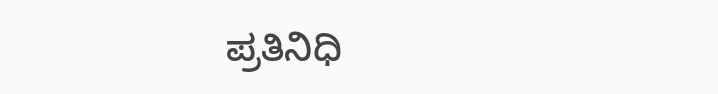ಪ್ರತಿನಿಧಿ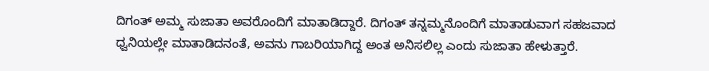ದಿಗಂತ್ ಅಮ್ಮ ಸುಜಾತಾ ಅವರೊಂದಿಗೆ ಮಾತಾಡಿದ್ದಾರೆ. ದಿಗಂತ್ ತನ್ನಮ್ಮನೊಂದಿಗೆ ಮಾತಾಡುವಾಗ ಸಹಜವಾದ ಧ್ವನಿಯಲ್ಲೇ ಮಾತಾಡಿದನಂತೆ, ಅವನು ಗಾಬರಿಯಾಗಿದ್ದ ಅಂತ ಅನಿಸಲಿಲ್ಲ ಎಂದು ಸುಜಾತಾ ಹೇಳುತ್ತಾರೆ.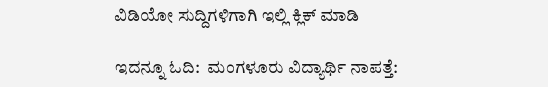ವಿಡಿಯೋ ಸುದ್ದಿಗಳಿಗಾಗಿ ಇಲ್ಲಿ ಕ್ಲಿಕ್ ಮಾಡಿ

ಇದನ್ನೂ ಓದಿ:  ಮಂಗಳೂರು ವಿದ್ಯಾರ್ಥಿ ನಾಪತ್ತೆ: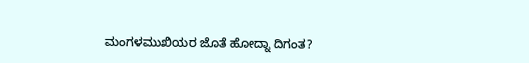ಮಂಗಳಮುಖಿಯರ ಜೊತೆ ಹೋದ್ನಾ ದಿಗಂತ?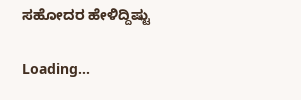ಸಹೋದರ ಹೇಳಿದ್ದಿಷ್ಟು

Loading...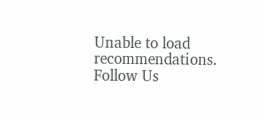Unable to load recommendations.
Follow Us